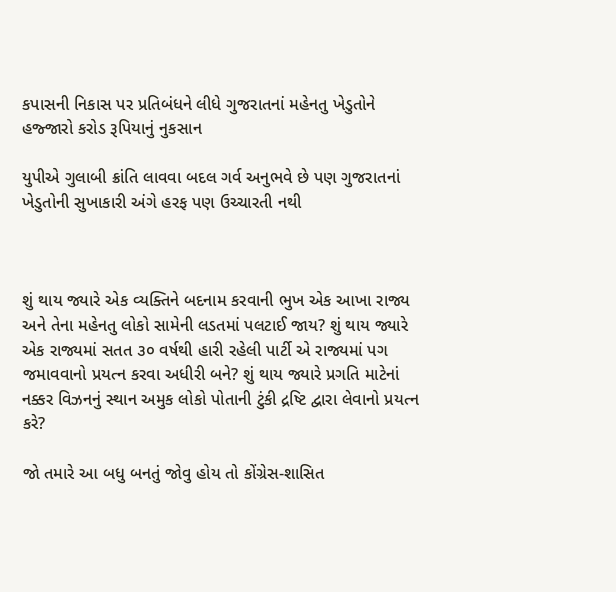કપાસની નિકાસ પર પ્રતિબંધને લીધે ગુજરાતનાં મહેનતુ ખેડુતોને હજ્જારો કરોડ રૂપિયાનું નુકસાન

યુપીએ ગુલાબી ક્રાંતિ લાવવા બદલ ગર્વ અનુભવે છે પણ ગુજરાતનાં ખેડુતોની સુખાકારી અંગે હરફ પણ ઉચ્ચારતી નથી



શું થાય જ્યારે એક વ્યક્તિને બદનામ કરવાની ભુખ એક આખા રાજ્ય અને તેના મહેનતુ લોકો સામેની લડતમાં પલટાઈ જાય? શું થાય જ્યારે એક રાજ્યમાં સતત ૩૦ વર્ષથી હારી રહેલી પાર્ટી એ રાજ્યમાં પગ જમાવવાનો પ્રયત્ન કરવા અધીરી બને? શું થાય જ્યારે પ્રગતિ માટેનાં નક્કર વિઝનનું સ્થાન અમુક લોકો પોતાની ટુંકી દ્રષ્ટિ દ્વારા લેવાનો પ્રયત્ન કરે?

જો તમારે આ બધુ બનતું જોવુ હોય તો કોંગ્રેસ-શાસિત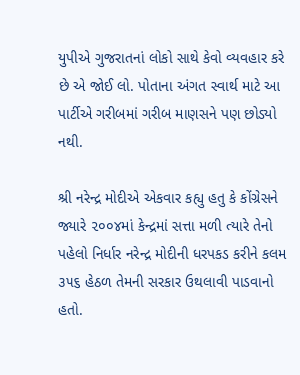યુપીએ ગુજરાતનાં લોકો સાથે કેવો વ્યવહાર કરે છે એ જોઈ લો. પોતાના અંગત સ્વાર્થ માટે આ પાર્ટીએ ગરીબમાં ગરીબ માણસને પણ છોડ્યો નથી.

શ્રી નરેન્દ્ર મોદીએ એકવાર કહ્યુ હતુ કે કોંગ્રેસને જ્યારે ૨૦૦૪માં કેન્દ્રમાં સત્તા મળી ત્યારે તેનો પહેલો નિર્ધાર નરેન્દ્ર મોદીની ધરપકડ કરીને કલમ ૩૫૬ હેઠળ તેમની સરકાર ઉથલાવી પાડવાનો હતો.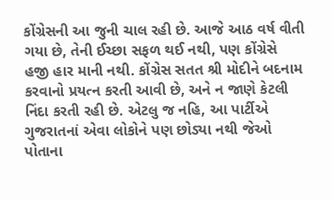કોંગ્રેસની આ જુની ચાલ રહી છે. આજે આઠ વર્ષ વીતી ગયા છે, તેની ઈચ્છા સફળ થઈ નથી, પણ કોંગ્રેસે હજી હાર માની નથી. કોંગ્રેસ સતત શ્રી મોદીને બદનામ કરવાનો પ્રયત્ન કરતી આવી છે, અને ન જાણે કેટલી નિંદા કરતી રહી છે. એટલુ જ નહિ, આ પાર્ટીએ ગુજરાતનાં એવા લોકોને પણ છોડ્યા નથી જેઓ પોતાના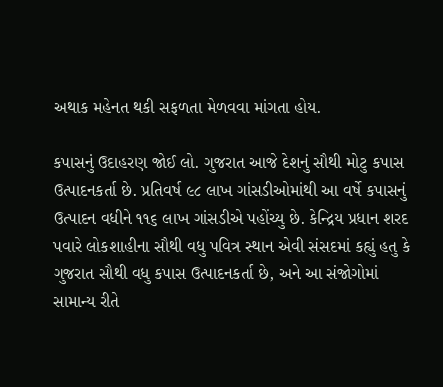અથાક મહેનત થકી સફળતા મેળવવા માંગતા હોય.

કપાસનું ઉદાહરણ જોઈ લો. ગુજરાત આજે દેશનું સૌથી મોટુ કપાસ ઉત્પાદનકર્તા છે. પ્રતિવર્ષ ૯૮ લાખ ગાંસડીઓમાંથી આ વર્ષે કપાસનું ઉત્પાદન વધીને ૧૧૬ લાખ ગાંસડીએ પહોંચ્યુ છે. કેન્દ્રિય પ્રધાન શરદ પવારે લોકશાહીના સૌથી વધુ પવિત્ર સ્થાન એવી સંસદમાં કહ્યું હતુ કે ગુજરાત સૌથી વધુ કપાસ ઉત્પાદનકર્તા છે, અને આ સંજોગોમાં સામાન્ય રીતે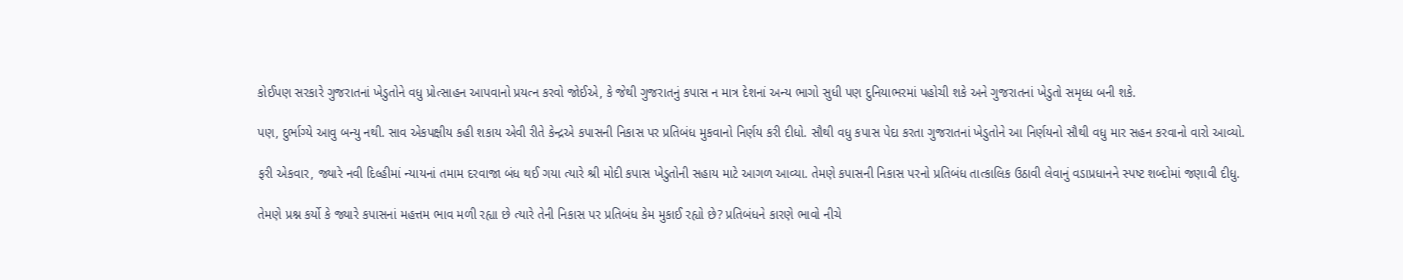કોઈપણ સરકારે ગુજરાતનાં ખેડુતોને વધુ પ્રોત્સાહન આપવાનો પ્રયત્ન કરવો જોઈએ, કે જેથી ગુજરાતનું કપાસ ન માત્ર દેશનાં અન્ય ભાગો સુધી પણ દુનિયાભરમાં પહોચી શકે અને ગુજરાતનાં ખેડુતો સમૃધ્ધ બની શકે.

પણ, દુર્ભાગ્યે આવુ બન્યુ નથી. સાવ એકપક્ષીય કહી શકાય એવી રીતે કેન્દ્રએ કપાસની નિકાસ પર પ્રતિબંધ મુકવાનો નિર્ણય કરી દીધો. સૌથી વધુ કપાસ પેદા કરતા ગુજરાતનાં ખેડુતોને આ નિર્ણયનો સૌથી વધુ માર સહન કરવાનો વારો આવ્યો.

ફરી એકવાર, જ્યારે નવી દિલ્હીમાં ન્યાયનાં તમામ દરવાજા બંધ થઈ ગયા ત્યારે શ્રી મોદી કપાસ ખેડુતોની સહાય માટે આગળ આવ્યા. તેમણે કપાસની નિકાસ પરનો પ્રતિબંધ તાત્કાલિક ઉઠાવી લેવાનું વડાપ્રધાનને સ્પષ્ટ શબ્દોમાં જણાવી દીધુ.

તેમણે પ્રશ્ન કર્યો કે જ્યારે કપાસનાં મહત્તમ ભાવ મળી રહ્યા છે ત્યારે તેની નિકાસ પર પ્રતિબંધ કેમ મુકાઈ રહ્યો છે? પ્રતિબંધને કારણે ભાવો નીચે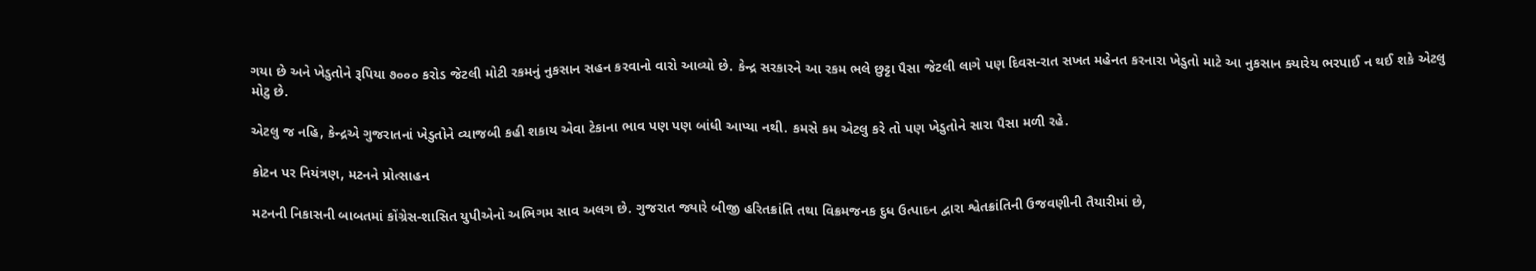ગયા છે અને ખેડુતોને રૂપિયા ૭૦૦૦ કરોડ જેટલી મોટી રકમનું નુકસાન સહન કરવાનો વારો આવ્યો છે. કેન્દ્ર સરકારને આ રકમ ભલે છુટ્ટા પૈસા જેટલી લાગે પણ દિવસ-રાત સખત મહેનત કરનારા ખેડુતો માટે આ નુકસાન ક્યારેય ભરપાઈ ન થઈ શકે એટલુ મોટુ છે.

એટલુ જ નહિ, કેન્દ્રએ ગુજરાતનાં ખેડુતોને વ્યાજબી કહી શકાય એવા ટેકાના ભાવ પણ પણ બાંધી આપ્યા નથી. કમસે કમ એટલુ કરે તો પણ ખેડુતોને સારા પૈસા મળી રહે.

કોટન પર નિયંત્રણ, મટનને પ્રોત્સાહન

મટનની નિકાસની બાબતમાં કોંગ્રેસ-શાસિત યુપીએનો અભિગમ સાવ અલગ છે. ગુજરાત જ્યારે બીજી હરિતક્રાંતિ તથા વિક્રમજનક દુધ ઉત્પાદન દ્વારા શ્વેતક્રાંતિની ઉજવણીની તૈયારીમાં છે,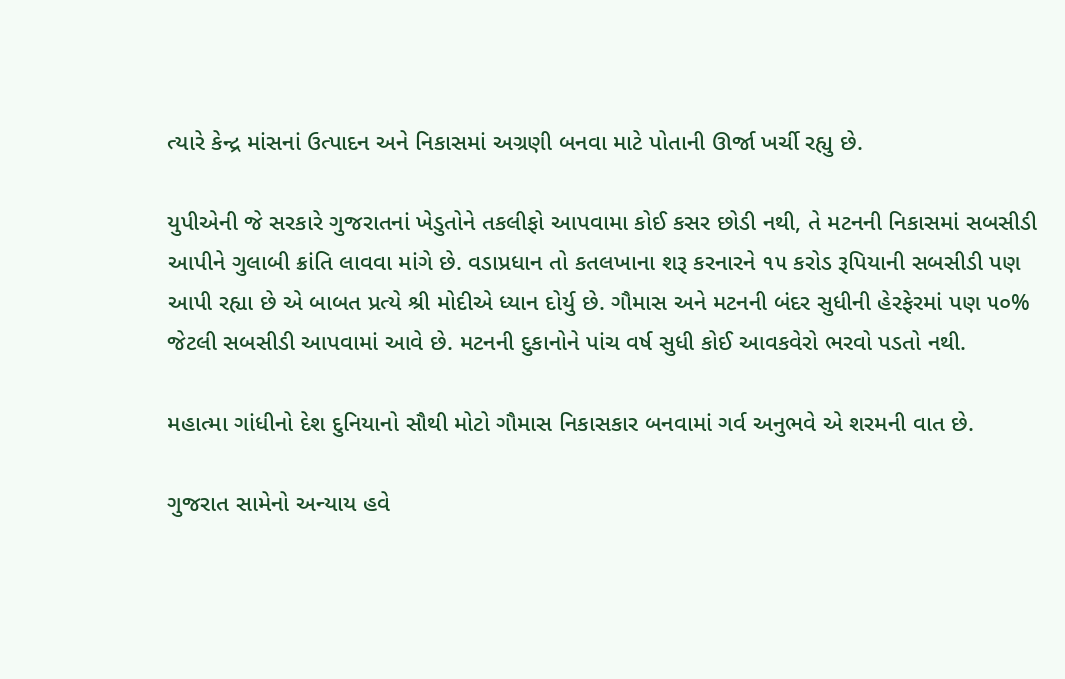ત્યારે કેન્દ્ર માંસનાં ઉત્પાદન અને નિકાસમાં અગ્રણી બનવા માટે પોતાની ઊર્જા ખર્ચી રહ્યુ છે.

યુપીએની જે સરકારે ગુજરાતનાં ખેડુતોને તકલીફો આપવામા કોઈ કસર છોડી નથી, તે મટનની નિકાસમાં સબસીડી આપીને ગુલાબી ક્રાંતિ લાવવા માંગે છે. વડાપ્રધાન તો કતલખાના શરૂ કરનારને ૧૫ કરોડ રૂપિયાની સબસીડી પણ આપી રહ્યા છે એ બાબત પ્રત્યે શ્રી મોદીએ ધ્યાન દોર્યુ છે. ગૌમાસ અને મટનની બંદર સુધીની હેરફેરમાં પણ ૫૦% જેટલી સબસીડી આપવામાં આવે છે. મટનની દુકાનોને પાંચ વર્ષ સુધી કોઈ આવકવેરો ભરવો પડતો નથી.

મહાત્મા ગાંધીનો દેશ દુનિયાનો સૌથી મોટો ગૌમાસ નિકાસકાર બનવામાં ગર્વ અનુભવે એ શરમની વાત છે.

ગુજરાત સામેનો અન્યાય હવે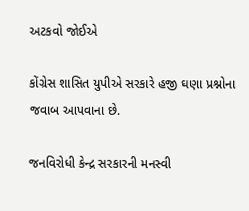અટકવો જોઈએ

કોંગ્રેસ શાસિત યુપીએ સરકારે હજી ઘણા પ્રશ્નોના જવાબ આપવાના છે.

જનવિરોધી કેન્દ્ર સરકારની મનસ્વી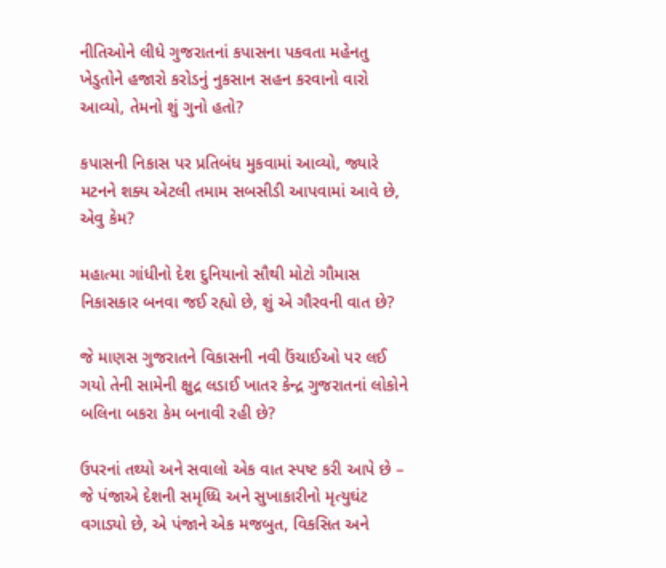નીતિઓને લીધે ગુજરાતનાં કપાસના પકવતા મહેનતુ ખેડુતોને હજારો કરોડનું નુકસાન સહન કરવાનો વારો આવ્યો, તેમનો શું ગુનો હતો?

કપાસની નિકાસ પર પ્રતિબંધ મુકવામાં આવ્યો, જ્યારે મટનને શક્ય એટલી તમામ સબસીડી આપવામાં આવે છે, એવુ કેમ?

મહાત્મા ગાંધીનો દેશ દુનિયાનો સૌથી મોટો ગૌમાસ નિકાસકાર બનવા જઈ રહ્યો છે, શું એ ગૌરવની વાત છે?

જે માણસ ગુજરાતને વિકાસની નવી ઉંચાઈઓ પર લઈ ગયો તેની સામેની ક્ષુદ્ર લડાઈ ખાતર કેન્દ્ર ગુજરાતનાં લોકોને બલિના બકરા કેમ બનાવી રહી છે?

ઉપરનાં તથ્યો અને સવાલો એક વાત સ્પષ્ટ કરી આપે છે – જે પંજાએ દેશની સમૃધ્ધિ અને સુખાકારીનો મૃત્યુઘંટ વગાડ્યો છે, એ પંજાને એક મજબુત, વિકસિત અને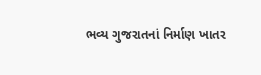ભવ્ય ગુજરાતનાં નિર્માણ ખાતર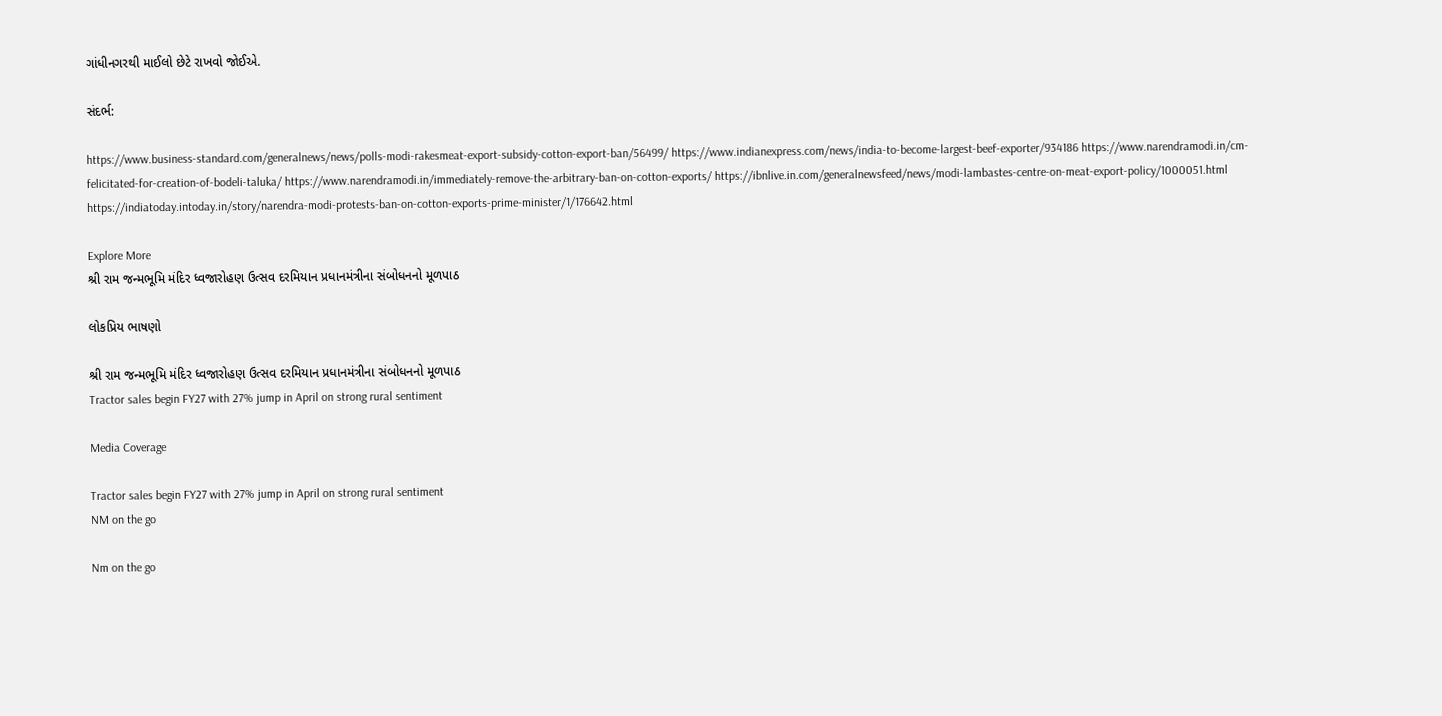ગાંધીનગરથી માઈલો છેટે રાખવો જોઈએ.

સંદર્ભ:

https://www.business-standard.com/generalnews/news/polls-modi-rakesmeat-export-subsidy-cotton-export-ban/56499/ https://www.indianexpress.com/news/india-to-become-largest-beef-exporter/934186 https://www.narendramodi.in/cm-felicitated-for-creation-of-bodeli-taluka/ https://www.narendramodi.in/immediately-remove-the-arbitrary-ban-on-cotton-exports/ https://ibnlive.in.com/generalnewsfeed/news/modi-lambastes-centre-on-meat-export-policy/1000051.html https://indiatoday.intoday.in/story/narendra-modi-protests-ban-on-cotton-exports-prime-minister/1/176642.html

Explore More
શ્રી રામ જન્મભૂમિ મંદિર ધ્વજારોહણ ઉત્સવ દરમિયાન પ્રધાનમંત્રીના સંબોધનનો મૂળપાઠ

લોકપ્રિય ભાષણો

શ્રી રામ જન્મભૂમિ મંદિર ધ્વજારોહણ ઉત્સવ દરમિયાન પ્રધાનમંત્રીના સંબોધનનો મૂળપાઠ
Tractor sales begin FY27 with 27% jump in April on strong rural sentiment

Media Coverage

Tractor sales begin FY27 with 27% jump in April on strong rural sentiment
NM on the go

Nm on the go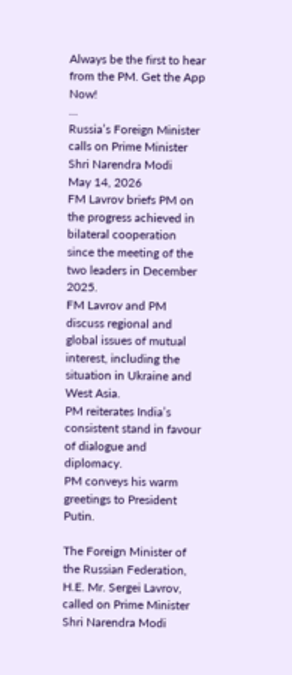Always be the first to hear from the PM. Get the App Now!
...
Russia’s Foreign Minister calls on Prime Minister Shri Narendra Modi
May 14, 2026
FM Lavrov briefs PM on the progress achieved in bilateral cooperation since the meeting of the two leaders in December 2025.
FM Lavrov and PM discuss regional and global issues of mutual interest, including the situation in Ukraine and West Asia.
PM reiterates India’s consistent stand in favour of dialogue and diplomacy.
PM conveys his warm greetings to President Putin.

The Foreign Minister of the Russian Federation, H.E. Mr. Sergei Lavrov, called on Prime Minister Shri Narendra Modi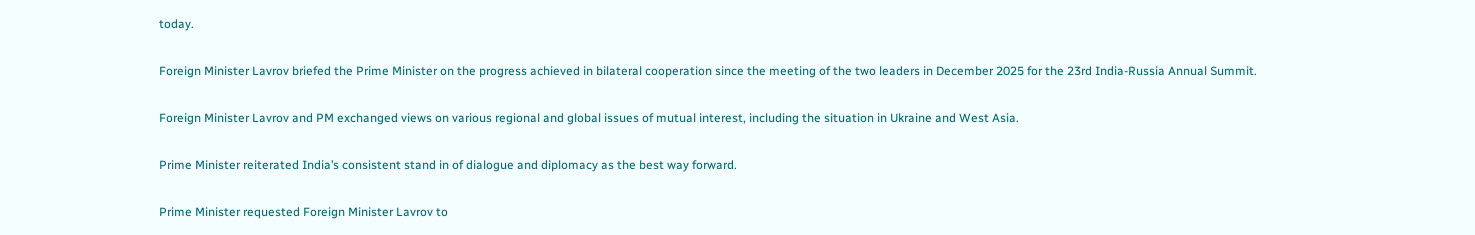today.

Foreign Minister Lavrov briefed the Prime Minister on the progress achieved in bilateral cooperation since the meeting of the two leaders in December 2025 for the 23rd India-Russia Annual Summit.

Foreign Minister Lavrov and PM exchanged views on various regional and global issues of mutual interest, including the situation in Ukraine and West Asia.

Prime Minister reiterated India’s consistent stand in of dialogue and diplomacy as the best way forward.

Prime Minister requested Foreign Minister Lavrov to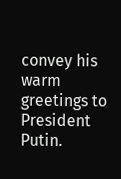convey his warm greetings to President Putin.